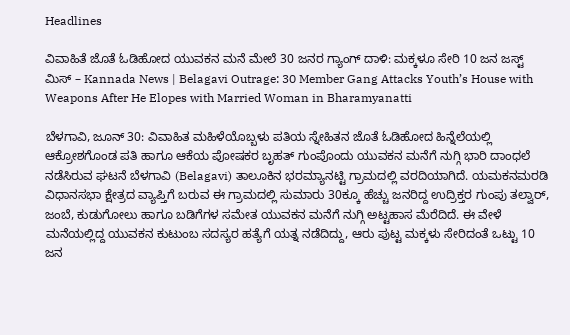Headlines

ವಿವಾಹಿತೆ ಜೊತೆ ಓಡಿಹೋದ ಯುವಕನ ಮನೆ ಮೇಲೆ 30 ಜನರ ಗ್ಯಾಂಗ್ ದಾಳಿ: ಮಕ್ಕಳೂ ಸೇರಿ 10 ಜನ ಜಸ್ಟ್ ಮಿಸ್ – Kannada News | Belagavi Outrage: 30 Member Gang Attacks Youth’s House with Weapons After He Elopes with Married Woman in Bharamyanatti

ಬೆಳಗಾವಿ, ಜೂನ್ 30: ವಿವಾಹಿತ ಮಹಿಳೆಯೊಬ್ಬಳು ಪತಿಯ ಸ್ನೇಹಿತನ ಜೊತೆ ಓಡಿಹೋದ ಹಿನ್ನೆಲೆಯಲ್ಲಿ ಆಕ್ರೋಶಗೊಂಡ ಪತಿ ಹಾಗೂ ಆಕೆಯ ಪೋಷಕರ ಬೃಹತ್ ಗುಂಪೊಂದು ಯುವಕನ ಮನೆಗೆ ನುಗ್ಗಿ ಭಾರಿ ದಾಂಧಲೆ ನಡೆಸಿರುವ ಘಟನೆ ಬೆಳಗಾವಿ (Belagavi) ತಾಲೂಕಿನ ಭರಮ್ಯಾನಟ್ಟಿ ಗ್ರಾಮದಲ್ಲಿ ವರದಿಯಾಗಿದೆ. ಯಮಕನಮರಡಿ ವಿಧಾನಸಭಾ ಕ್ಷೇತ್ರದ ವ್ಯಾಪ್ತಿಗೆ ಬರುವ ಈ ಗ್ರಾಮದಲ್ಲಿ ಸುಮಾರು 30ಕ್ಕೂ ಹೆಚ್ಚು ಜನರಿದ್ದ ಉದ್ರಿಕ್ತರ ಗುಂಪು ತಲ್ವಾರ್, ಜಂಬೆ, ಕುಡುಗೋಲು ಹಾಗೂ ಬಡಿಗೆಗಳ ಸಮೇತ ಯುವಕನ ಮನೆಗೆ ನುಗ್ಗಿ ಅಟ್ಟಹಾಸ ಮೆರೆದಿದೆ. ಈ ವೇಳೆ ಮನೆಯಲ್ಲಿದ್ದ ಯುವಕನ ಕುಟುಂಬ ಸದಸ್ಯರ ಹತ್ಯೆಗೆ ಯತ್ನ ನಡೆದಿದ್ದು, ಆರು ಪುಟ್ಟ ಮಕ್ಕಳು ಸೇರಿದಂತೆ ಒಟ್ಟು 10 ಜನ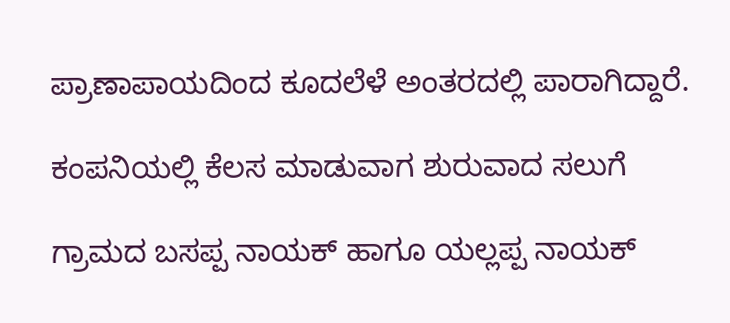ಪ್ರಾಣಾಪಾಯದಿಂದ ಕೂದಲೆಳೆ ಅಂತರದಲ್ಲಿ ಪಾರಾಗಿದ್ದಾರೆ.

ಕಂಪನಿಯಲ್ಲಿ ಕೆಲಸ ಮಾಡುವಾಗ ಶುರುವಾದ ಸಲುಗೆ

ಗ್ರಾಮದ ಬಸಪ್ಪ ನಾಯಕ್ ಹಾಗೂ ಯಲ್ಲಪ್ಪ ನಾಯಕ್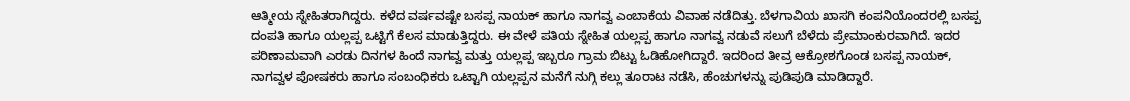ಆತ್ಮೀಯ ಸ್ನೇಹಿತರಾಗಿದ್ದರು. ಕಳೆದ ವರ್ಷವಷ್ಟೇ ಬಸಪ್ಪ ನಾಯಕ್ ಹಾಗೂ ನಾಗವ್ವ ಎಂಬಾಕೆಯ ವಿವಾಹ ನಡೆದಿತ್ತು. ಬೆಳಗಾವಿಯ ಖಾಸಗಿ ಕಂಪನಿಯೊಂದರಲ್ಲಿ ಬಸಪ್ಪ ದಂಪತಿ ಹಾಗೂ ಯಲ್ಲಪ್ಪ ಒಟ್ಟಿಗೆ ಕೆಲಸ ಮಾಡುತ್ತಿದ್ದರು. ಈ ವೇಳೆ ಪತಿಯ ಸ್ನೇಹಿತ ಯಲ್ಲಪ್ಪ ಹಾಗೂ ನಾಗವ್ವ ನಡುವೆ ಸಲುಗೆ ಬೆಳೆದು ಪ್ರೇಮಾಂಕುರವಾಗಿದೆ. ಇದರ ಪರಿಣಾಮವಾಗಿ ಎರಡು ದಿನಗಳ ಹಿಂದೆ ನಾಗವ್ವ ಮತ್ತು ಯಲ್ಲಪ್ಪ ಇಬ್ಬರೂ ಗ್ರಾಮ ಬಿಟ್ಟು ಓಡಿಹೋಗಿದ್ದಾರೆ. ಇದರಿಂದ ತೀವ್ರ ಆಕ್ರೋಶಗೊಂಡ ಬಸಪ್ಪ ನಾಯಕ್, ನಾಗವ್ವಳ ಪೋಷಕರು ಹಾಗೂ ಸಂಬಂಧಿಕರು ಒಟ್ಟಾಗಿ ಯಲ್ಲಪ್ಪನ ಮನೆಗೆ ನುಗ್ಗಿ ಕಲ್ಲು ತೂರಾಟ ನಡೆಸಿ, ಹೆಂಚುಗಳನ್ನು ಪುಡಿಪುಡಿ ಮಾಡಿದ್ದಾರೆ.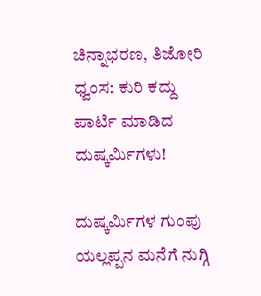ಚಿನ್ನಾಭರಣ, ತಿಜೋರಿ ಧ್ವಂಸ: ಕುರಿ ಕದ್ದು ಪಾರ್ಟಿ ಮಾಡಿದ ದುಷ್ಕರ್ಮಿಗಳು!

ದುಷ್ಕರ್ಮಿಗಳ ಗುಂಪು ಯಲ್ಲಪ್ಪನ ಮನೆಗೆ ನುಗ್ಗಿ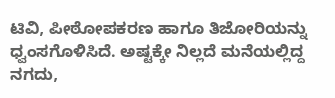ಟಿವಿ, ಪೀಠೋಪಕರಣ ಹಾಗೂ ತಿಜೋರಿಯನ್ನು ಧ್ವಂಸಗೊಳಿಸಿದೆ. ಅಷ್ಟಕ್ಕೇ ನಿಲ್ಲದೆ ಮನೆಯಲ್ಲಿದ್ದ ನಗದು,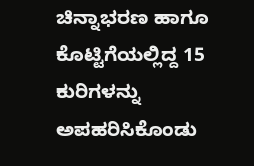ಚಿನ್ನಾಭರಣ ಹಾಗೂ ಕೊಟ್ಟಿಗೆಯಲ್ಲಿದ್ದ 15 ಕುರಿಗಳನ್ನು ಅಪಹರಿಸಿಕೊಂಡು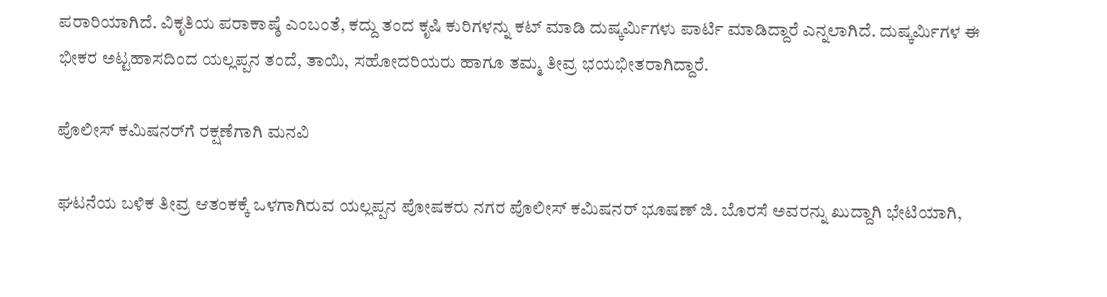ಪರಾರಿಯಾಗಿದೆ. ವಿಕೃತಿಯ ಪರಾಕಾಷ್ಠೆ ಎಂಬಂತೆ, ಕದ್ದು ತಂದ ಕೃಷಿ ಕುರಿಗಳನ್ನು ಕಟ್ ಮಾಡಿ ದುಷ್ಕರ್ಮಿಗಳು ಪಾರ್ಟಿ ಮಾಡಿದ್ದಾರೆ ಎನ್ನಲಾಗಿದೆ. ದುಷ್ಕರ್ಮಿಗಳ ಈ ಭೀಕರ ಅಟ್ಟಹಾಸದಿಂದ ಯಲ್ಲಪ್ಪನ ತಂದೆ, ತಾಯಿ, ಸಹೋದರಿಯರು ಹಾಗೂ ತಮ್ಮ ತೀವ್ರ ಭಯಭೀತರಾಗಿದ್ದಾರೆ.

ಪೊಲೀಸ್ ಕಮಿಷನರ್‌ಗೆ ರಕ್ಷಣೆಗಾಗಿ ಮನವಿ

ಘಟನೆಯ ಬಳಿಕ ತೀವ್ರ ಆತಂಕಕ್ಕೆ ಒಳಗಾಗಿರುವ ಯಲ್ಲಪ್ಪನ ಪೋಷಕರು ನಗರ ಪೊಲೀಸ್ ಕಮಿಷನರ್ ಭೂಷಣ್ ಜಿ. ಬೊರಸೆ ಅವರನ್ನು ಖುದ್ದಾಗಿ ಭೇಟಿಯಾಗಿ,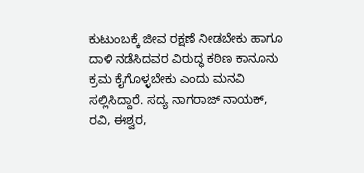ಕುಟುಂಬಕ್ಕೆ ಜೀವ ರಕ್ಷಣೆ ನೀಡಬೇಕು ಹಾಗೂ ದಾಳಿ ನಡೆಸಿದವರ ವಿರುದ್ಧ ಕಠಿಣ ಕಾನೂನು ಕ್ರಮ ಕೈಗೊಳ್ಳಬೇಕು ಎಂದು ಮನವಿ ಸಲ್ಲಿಸಿದ್ದಾರೆ. ಸದ್ಯ ನಾಗರಾಜ್ ನಾಯಕ್, ರವಿ, ಈಶ್ವರ,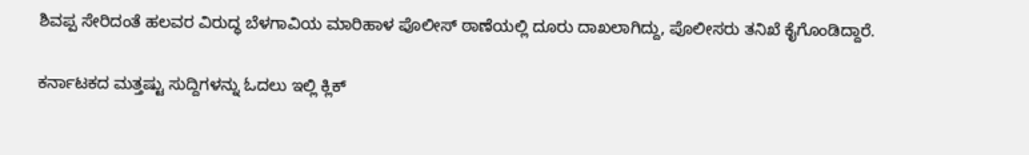ಶಿವಪ್ಪ ಸೇರಿದಂತೆ ಹಲವರ ವಿರುದ್ಧ ಬೆಳಗಾವಿಯ ಮಾರಿಹಾಳ ಪೊಲೀಸ್ ಠಾಣೆಯಲ್ಲಿ ದೂರು ದಾಖಲಾಗಿದ್ದು, ಪೊಲೀಸರು ತನಿಖೆ ಕೈಗೊಂಡಿದ್ದಾರೆ.

ಕರ್ನಾಟಕದ ಮತ್ತಷ್ಟು ಸುದ್ದಿಗಳನ್ನು ಓದಲು ಇಲ್ಲಿ ಕ್ಲಿಕ್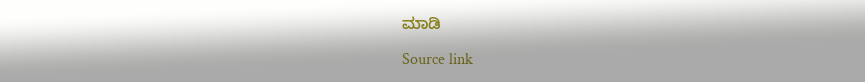ಮಾಡಿ

Source link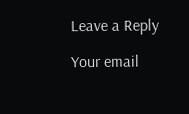Leave a Reply

Your email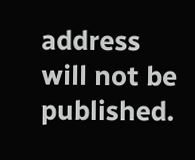address will not be published.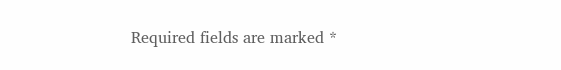Required fields are marked *